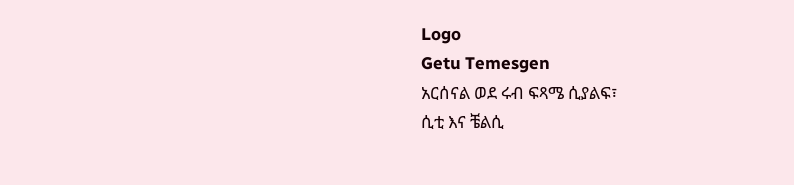Logo
Getu Temesgen
አርሰናል ወደ ሩብ ፍጻሜ ሲያልፍ፣
ሲቲ እና ቼልሲ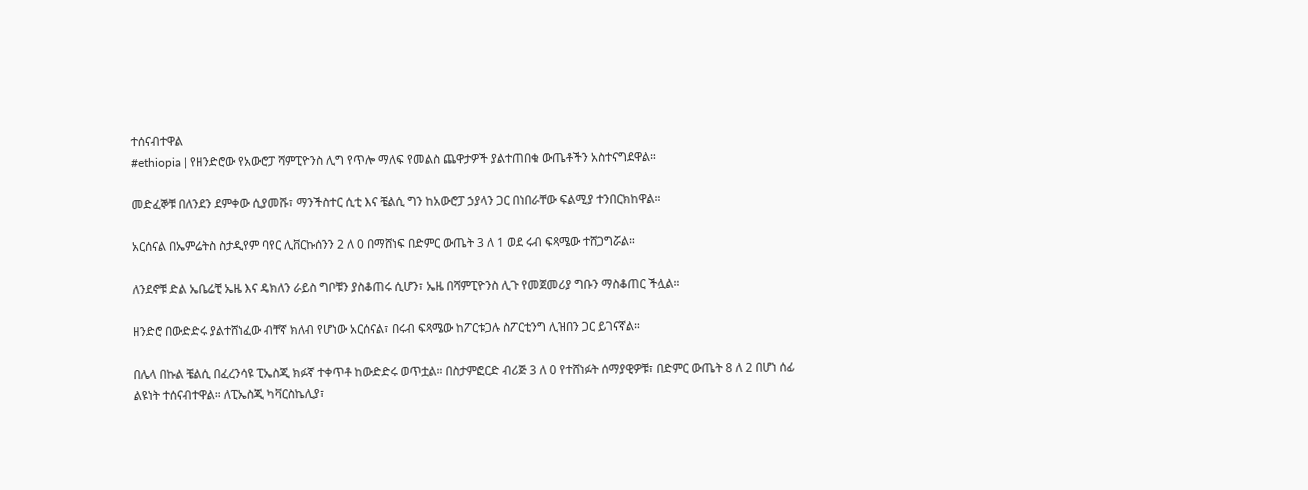ተሰናብተዋል
#ethiopia | የዘንድሮው የአውሮፓ ሻምፒዮንስ ሊግ የጥሎ ማለፍ የመልስ ጨዋታዎች ያልተጠበቁ ውጤቶችን አስተናግደዋል።

መድፈኞቹ በለንደን ደምቀው ሲያመሹ፣ ማንችስተር ሲቲ እና ቼልሲ ግን ከአውሮፓ ኃያላን ጋር በነበራቸው ፍልሚያ ተንበርክከዋል።

አርሰናል በኤምሬትስ ስታዲየም ባየር ሊቨርኩሰንን 2 ለ 0 በማሸነፍ በድምር ውጤት 3 ለ 1 ወደ ሩብ ፍጻሜው ተሸጋግሯል።

ለንደኖቹ ድል ኤቤሬቺ ኤዜ እና ዴክለን ራይስ ግቦቹን ያስቆጠሩ ሲሆን፣ ኤዜ በሻምፒዮንስ ሊጉ የመጀመሪያ ግቡን ማስቆጠር ችሏል።

ዘንድሮ በውድድሩ ያልተሸነፈው ብቸኛ ክለብ የሆነው አርሰናል፣ በሩብ ፍጻሜው ከፖርቱጋሉ ስፖርቲንግ ሊዝበን ጋር ይገናኛል።

በሌላ በኩል ቼልሲ በፈረንሳዩ ፒኤስጂ ክፉኛ ተቀጥቶ ከውድድሩ ወጥቷል። በስታምፎርድ ብሪጅ 3 ለ 0 የተሸነፉት ሰማያዊዎቹ፣ በድምር ውጤት 8 ለ 2 በሆነ ሰፊ ልዩነት ተሰናብተዋል። ለፒኤስጂ ካቫርስኬሊያ፣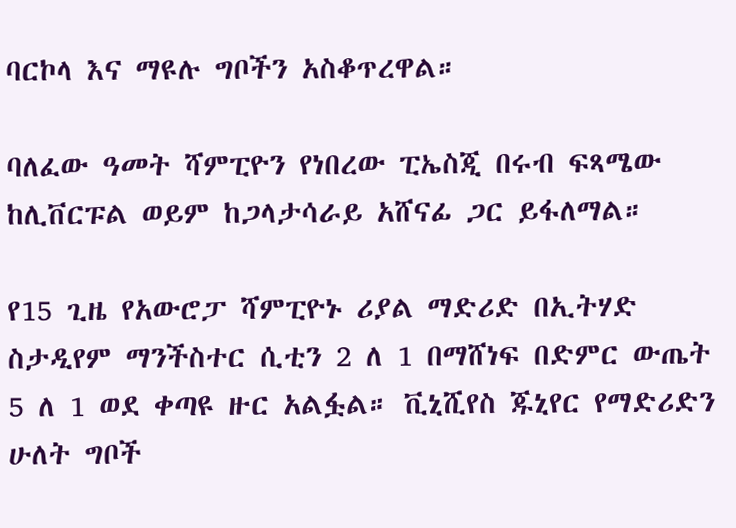ባርኮላ እና ማዩሉ ግቦችን አስቆጥረዋል።

ባለፈው ዓመት ሻምፒዮን የነበረው ፒኤስጂ በሩብ ፍጻሜው ከሊቨርፑል ወይም ከጋላታሳራይ አሸናፊ ጋር ይፋለማል።

የ15 ጊዜ የአውሮፓ ሻምፒዮኑ ሪያል ማድሪድ በኢትሃድ ስታዲየም ማንችስተር ሲቲን 2 ለ 1 በማሸነፍ በድምር ውጤት 5 ለ 1 ወደ ቀጣዩ ዙር አልፏል። ቪኒሺየስ ጁኒየር የማድሪድን ሁለት ግቦች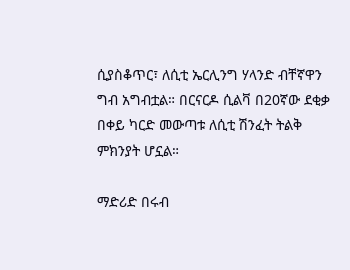ሲያስቆጥር፣ ለሲቲ ኤርሊንግ ሃላንድ ብቸኛዋን ግብ አግብቷል። በርናርዶ ሲልቫ በ20ኛው ደቂቃ በቀይ ካርድ መውጣቱ ለሲቲ ሽንፈት ትልቅ ምክንያት ሆኗል።

ማድሪድ በሩብ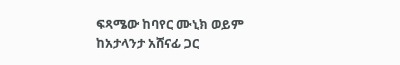ፍጻሜው ከባየር ሙኒክ ወይም ከአታላንታ አሸናፊ ጋር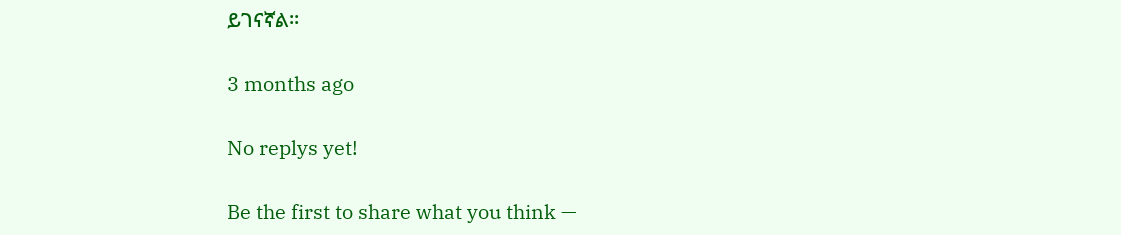ይገናኛል።

3 months ago

No replys yet!

Be the first to share what you think —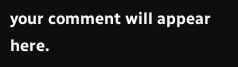your comment will appear here.